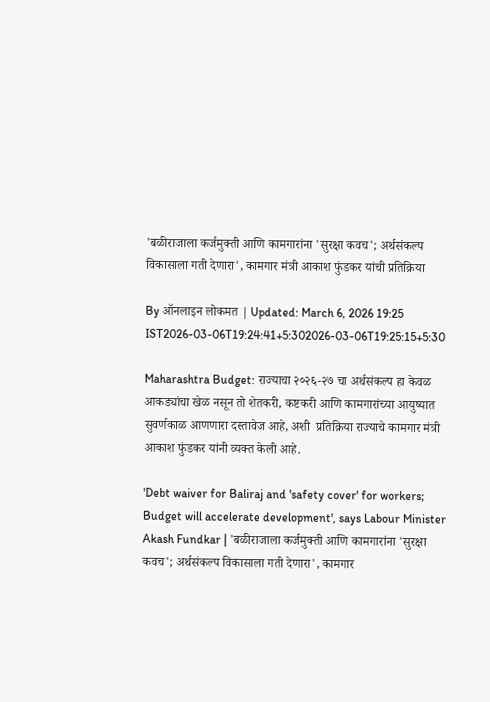'बळीराजाला कर्जमुक्ती आणि कामगारांना 'सुरक्षा कवच'; अर्थसंकल्प विकासाला गती देणारा', कामगार मंत्री आकाश फुंडकर यांची प्रतिक्रिया

By ऑनलाइन लोकमत | Updated: March 6, 2026 19:25 IST2026-03-06T19:24:41+5:302026-03-06T19:25:15+5:30

Maharashtra Budget: राज्याचा २०२६-२७ चा अर्थसंकल्प हा केवळ आकड्यांचा खेळ नसून तो शेतकरी, कष्टकरी आणि कामगारांच्या आयुष्यात सुवर्णकाळ आणणारा दस्तावेज आहे, अशी  प्रतिक्रिया राज्याचे कामगार मंत्री आकाश फुंडकर यांनी व्यक्त केली आहे.

'Debt waiver for Baliraj and 'safety cover' for workers; Budget will accelerate development', says Labour Minister Akash Fundkar | 'बळीराजाला कर्जमुक्ती आणि कामगारांना 'सुरक्षा कवच'; अर्थसंकल्प विकासाला गती देणारा', कामगार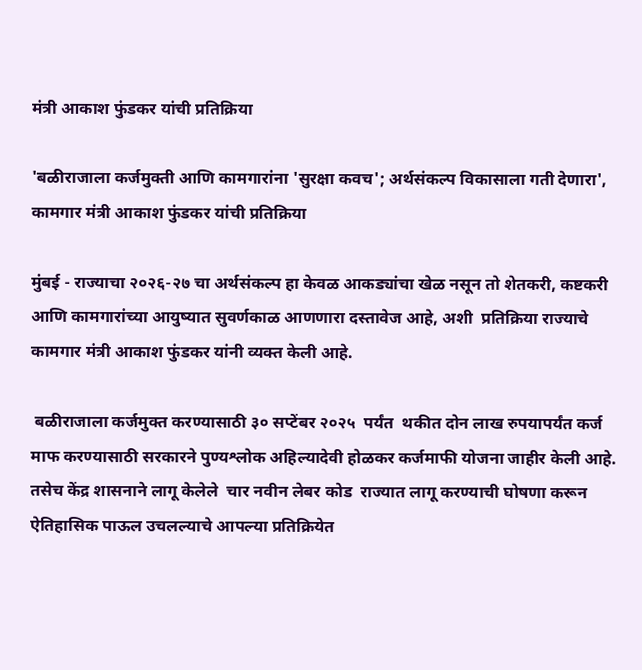मंत्री आकाश फुंडकर यांची प्रतिक्रिया

'बळीराजाला कर्जमुक्ती आणि कामगारांना 'सुरक्षा कवच'; अर्थसंकल्प विकासाला गती देणारा', कामगार मंत्री आकाश फुंडकर यांची प्रतिक्रिया

मुंबई - राज्याचा २०२६-२७ चा अर्थसंकल्प हा केवळ आकड्यांचा खेळ नसून तो शेतकरी, कष्टकरी आणि कामगारांच्या आयुष्यात सुवर्णकाळ आणणारा दस्तावेज आहे, अशी  प्रतिक्रिया राज्याचे कामगार मंत्री आकाश फुंडकर यांनी व्यक्त केली आहे.

 बळीराजाला कर्जमुक्त करण्यासाठी ३० सप्टेंबर २०२५  पर्यंत  थकीत दोन लाख रुपयापर्यंत कर्ज माफ करण्यासाठी सरकारने पुण्यश्लोक अहिल्यादेवी होळकर कर्जमाफी योजना जाहीर केली आहे. तसेच केंद्र शासनाने लागू केलेले  चार नवीन लेबर कोड  राज्यात लागू करण्याची घोषणा करून ऐतिहासिक पाऊल उचलल्याचे आपल्या प्रतिक्रियेत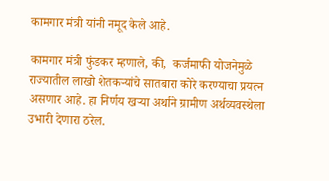कामगार मंत्री यांनी नमूद केले आहे.

कामगार मंत्री फुंडकर म्हणाले, की,  कर्जमाफी योजनेमुळे राज्यातील लाखो शेतकऱ्यांचे सातबारा कोरे करण्याचा प्रयत्न असणार आहे. हा निर्णय खऱ्या अर्थाने ग्रामीण अर्थव्यवस्थेला उभारी देणारा ठरेल.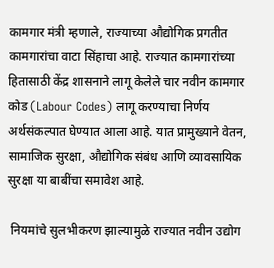कामगार मंत्री म्हणाले, राज्याच्या औद्योगिक प्रगतीत कामगारांचा वाटा सिंहाचा आहे. राज्यात कामगारांच्या हितासाठी केंद्र शासनाने लागू केलेले चार नवीन कामगार कोड (Labour Codes) लागू करण्याचा निर्णय अर्थसंकल्पात घेण्यात आला आहे. यात प्रामुख्याने वेतन, सामाजिक सुरक्षा, औद्योगिक संबंध आणि व्यावसायिक सुरक्षा या बाबींचा समावेश आहे.

 नियमांचे सुलभीकरण झाल्यामुळे राज्यात नवीन उद्योग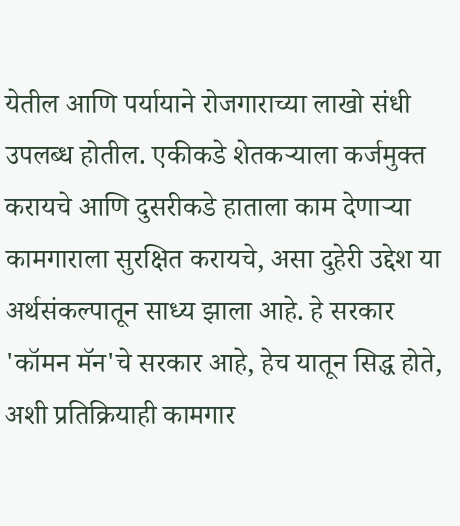येतील आणि पर्यायाने रोजगाराच्या लाखो संधी उपलब्ध होतील. एकीकडे शेतकऱ्याला कर्जमुक्त करायचे आणि दुसरीकडे हाताला काम देणाऱ्या कामगाराला सुरक्षित करायचे, असा दुहेरी उद्देश या अर्थसंकल्पातून साध्य झाला आहे. हे सरकार 'कॉमन मॅन'चे सरकार आहे, हेच यातून सिद्ध होते, अशी प्रतिक्रियाही कामगार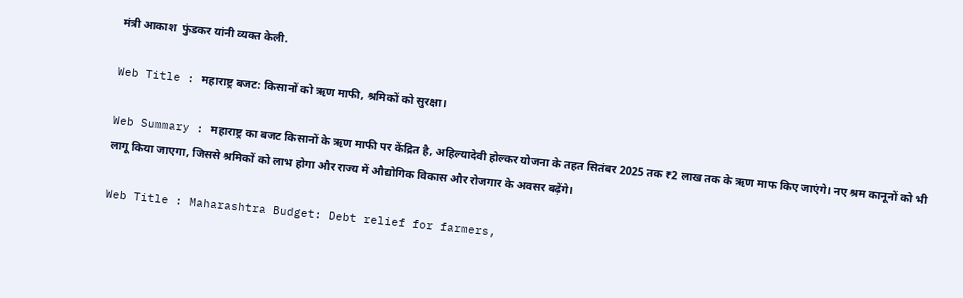मंत्री आकाश  फुंडकर यांनी व्यक्त केली.

Web Title : महाराष्ट्र बजट: किसानों को ऋण माफी, श्रमिकों को सुरक्षा।

Web Summary : महाराष्ट्र का बजट किसानों के ऋण माफी पर केंद्रित है, अहिल्यादेवी होल्कर योजना के तहत सितंबर 2025 तक ₹2 लाख तक के ऋण माफ किए जाएंगे। नए श्रम कानूनों को भी लागू किया जाएगा, जिससे श्रमिकों को लाभ होगा और राज्य में औद्योगिक विकास और रोजगार के अवसर बढ़ेंगे।

Web Title : Maharashtra Budget: Debt relief for farmers,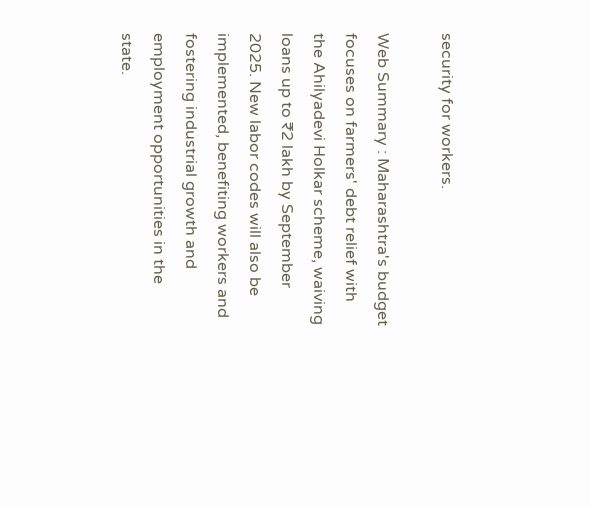security for workers.

Web Summary : Maharashtra's budget focuses on farmers' debt relief with the Ahilyadevi Holkar scheme, waiving loans up to ₹2 lakh by September 2025. New labor codes will also be implemented, benefiting workers and fostering industrial growth and employment opportunities in the state.